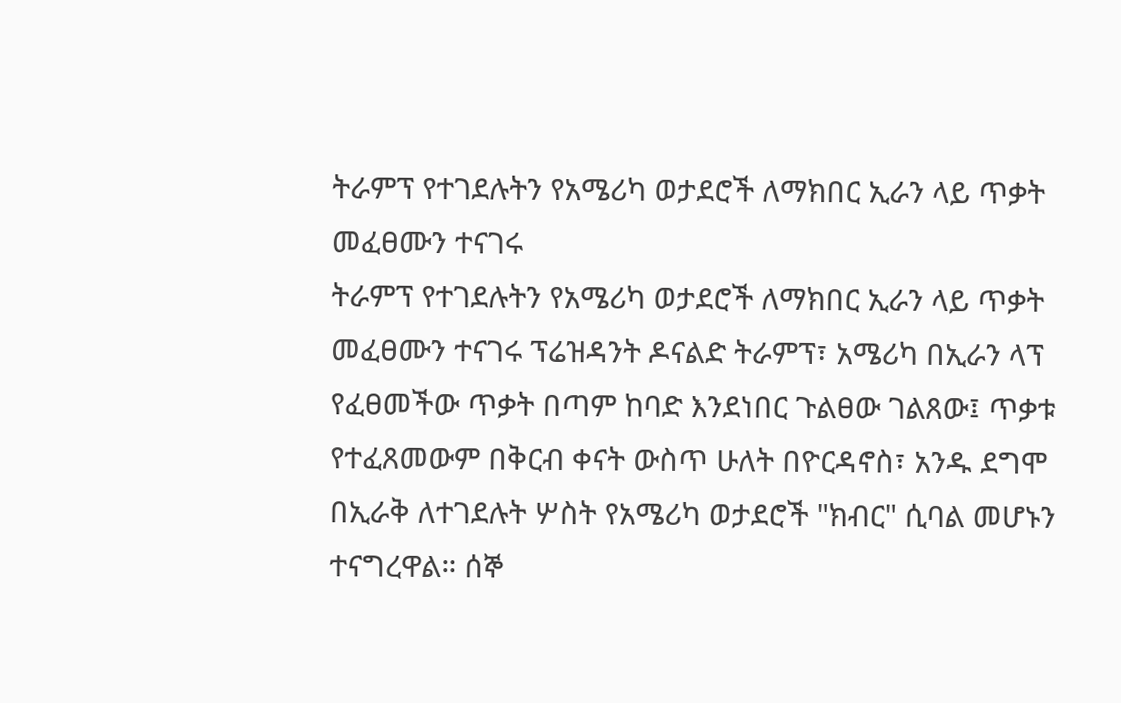ትራምፕ የተገደሉትን የአሜሪካ ወታደሮች ለማክበር ኢራን ላይ ጥቃት መፈፀሙን ተናገሩ
ትራምፕ የተገደሉትን የአሜሪካ ወታደሮች ለማክበር ኢራን ላይ ጥቃት መፈፀሙን ተናገሩ ፕሬዝዳንት ዶናልድ ትራምፕ፣ አሜሪካ በኢራን ላፕ የፈፀመችው ጥቃት በጣም ከባድ እንደነበር ጉልፀው ገልጸው፤ ጥቃቱ የተፈጸመውም በቅርብ ቀናት ውስጥ ሁለት በዮርዳኖስ፣ አንዱ ደግሞ በኢራቅ ለተገደሉት ሦስት የአሜሪካ ወታደሮች "ክብር" ሲባል መሆኑን ተናግረዋል። ሰኞ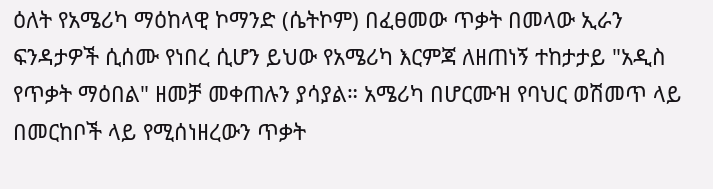ዕለት የአሜሪካ ማዕከላዊ ኮማንድ (ሴትኮም) በፈፀመው ጥቃት በመላው ኢራን ፍንዳታዎች ሲሰሙ የነበረ ሲሆን ይህው የአሜሪካ እርምጃ ለዘጠነኝ ተከታታይ "አዲስ የጥቃት ማዕበል" ዘመቻ መቀጠሉን ያሳያል። አሜሪካ በሆርሙዝ የባህር ወሽመጥ ላይ በመርከቦች ላይ የሚሰነዘረውን ጥቃት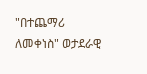"በተጨማሪ ለመቀነስ" ወታደራዊ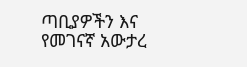ጣቢያዎችን እና የመገናኛ አውታረ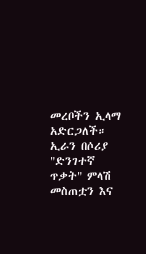መረቦችን ኢላማ አድርጋለች። ኢራን በሶሪያ "ድንገተኛ ጥቃት" ምላሽ መስጠቷን እና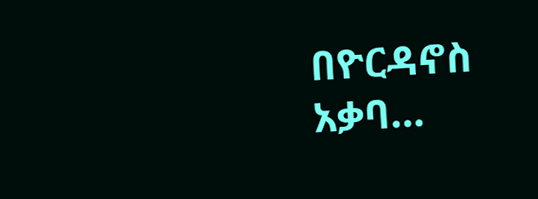በዮርዳኖስ አቃባ…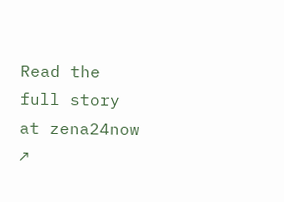Read the full story at zena24now ↗